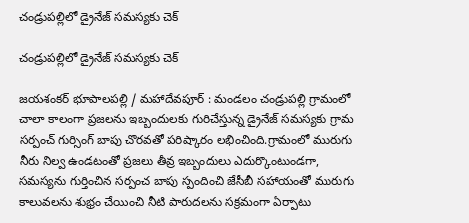చండ్రుపల్లిలో డ్రైనేజ్ సమస్యకు చెక్

చండ్రుపల్లిలో డ్రైనేజ్ సమస్యకు చెక్

జయశంకర్ భూపాలపల్లి / మహాదేవపూర్ : మండలం చండ్రుపల్లి గ్రామంలో చాలా కాలంగా ప్రజలను ఇబ్బందులకు గురిచేస్తున్న డ్రైనేజ్ సమస్యకు గ్రామ సర్పంచ్ గుర్సింగ్ బాపు చొరవతో పరిష్కారం లభించింది.గ్రామంలో మురుగు నీరు నిల్వ ఉండటంతో ప్రజలు తీవ్ర ఇబ్బందులు ఎదుర్కొంటుండగా, సమస్యను గుర్తించిన సర్పంచ బాపు స్పందించి జేసీబీ సహాయంతో మురుగు కాలువలను శుభ్రం చేయించి నీటి పారుదలను సక్రమంగా ఏర్పాటు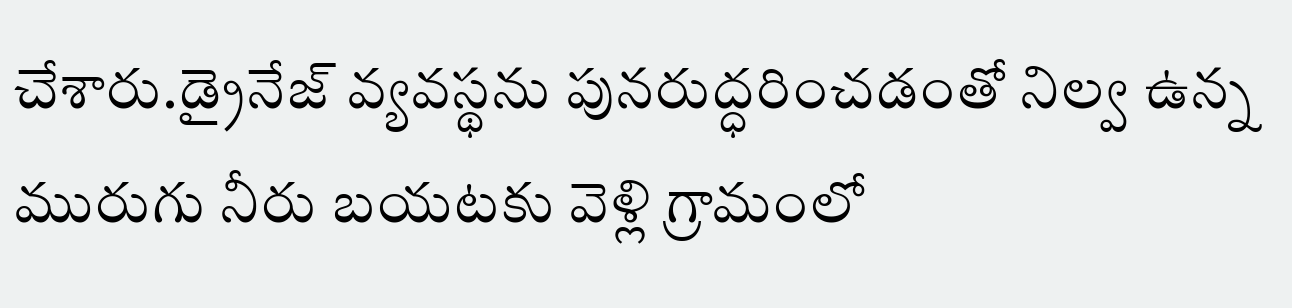చేశారు.డ్రైనేజ్ వ్యవస్థను పునరుద్ధరించడంతో నిల్వ ఉన్న మురుగు నీరు బయటకు వెళ్లి గ్రామంలో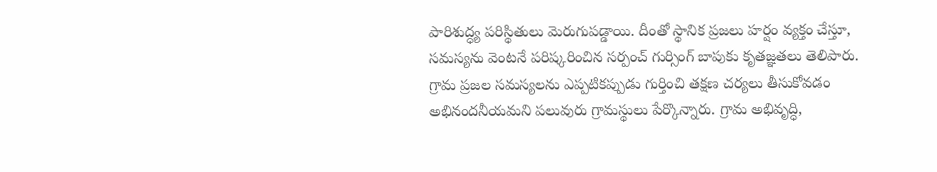పారిశుద్ధ్య పరిస్థితులు మెరుగుపడ్డాయి. దీంతో స్థానిక ప్రజలు హర్షం వ్యక్తం చేస్తూ, సమస్యను వెంటనే పరిష్కరించిన సర్పంచ్ గుర్సింగ్ బాపుకు కృతజ్ఞతలు తెలిపారు. గ్రామ ప్రజల సమస్యలను ఎప్పటికప్పుడు గుర్తించి తక్షణ చర్యలు తీసుకోవడం అభినందనీయమని పలువురు గ్రామస్థులు పేర్కొన్నారు. గ్రామ అభివృద్ధి,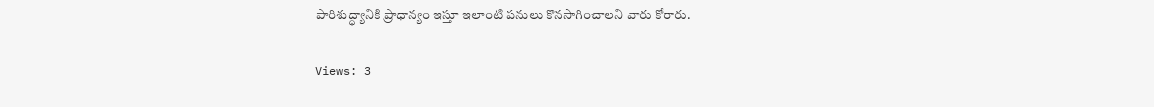పారిశుద్ధ్యానికి ప్రాధాన్యం ఇస్తూ ఇలాంటి పనులు కొనసాగించాలని వారు కోరారు.

Views: 3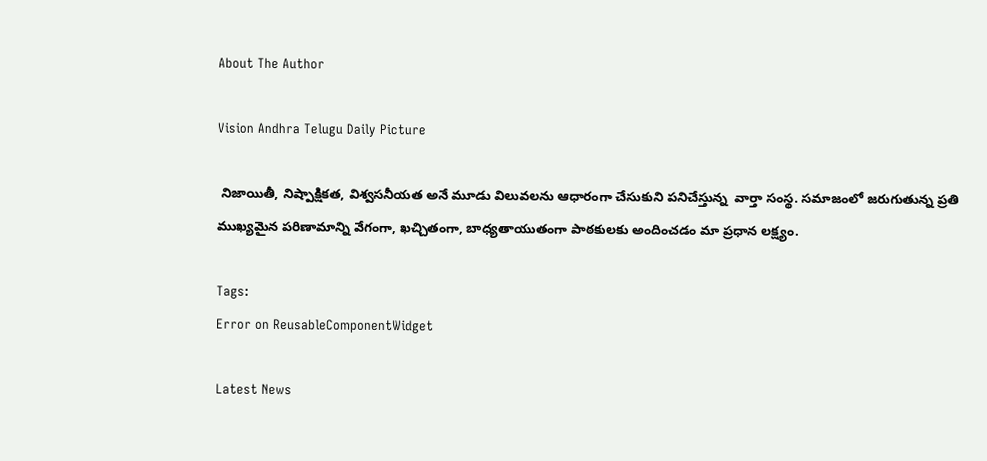About The Author

Vision Andhra Telugu Daily Picture

 నిజాయితీ, నిష్పాక్షికత, విశ్వసనీయత అనే మూడు విలువలను ఆధారంగా చేసుకుని పనిచేస్తున్న  వార్తా సంస్థ. సమాజంలో జరుగుతున్న ప్రతి ముఖ్యమైన పరిణామాన్ని వేగంగా, ఖచ్చితంగా, బాధ్యతాయుతంగా పాఠకులకు అందించడం మా ప్రధాన లక్ష్యం.

Tags:
Error on ReusableComponentWidget

Latest News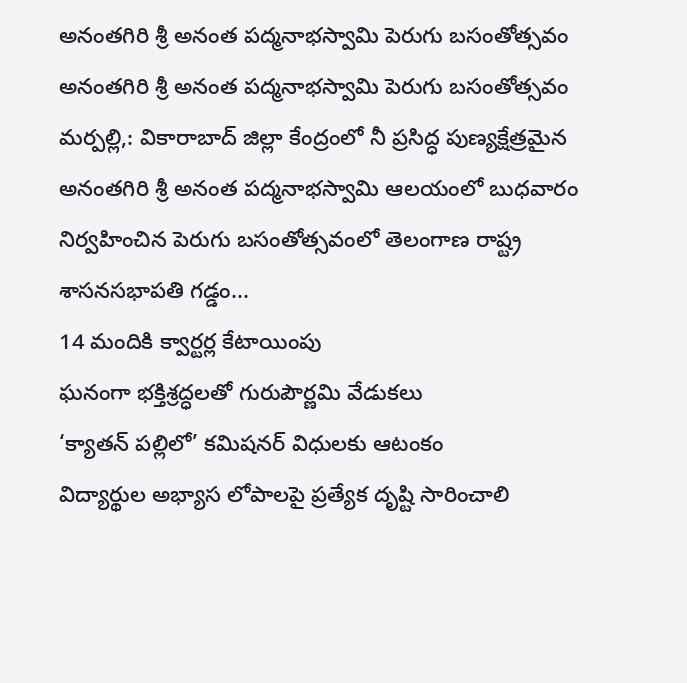అనంతగిరి శ్రీ అనంత పద్మనాభస్వామి పెరుగు బసంతోత్సవం అనంతగిరి శ్రీ అనంత పద్మనాభస్వామి పెరుగు బసంతోత్సవం
మర్పల్లి,: వికారాబాద్ జిల్లా కేంద్రంలో నీ ప్రసిద్ధ పుణ్యక్షేత్రమైన అనంతగిరి శ్రీ అనంత పద్మనాభస్వామి ఆలయంలో బుధవారం నిర్వహించిన పెరుగు బసంతోత్సవంలో తెలంగాణ రాష్ట్ర శాసనసభాపతి గడ్డం...
14 మందికి క్వార్టర్ల కేటాయింపు
ఘనంగా భక్తిశ్రద్ధలతో గురుపౌర్ణమి వేడుకలు
‘క్యాతన్ పల్లిలో’ కమిషనర్ విధులకు ఆటంకం
విద్యార్థుల అభ్యాస లోపాలపై ప్రత్యేక దృష్టి సారించాలి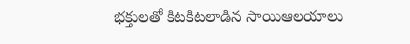భక్తులతో కిటకిటలాడిన సాయిఆలయాలు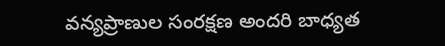వన్యప్రాణుల సంరక్షణ అందరి బాధ్యత